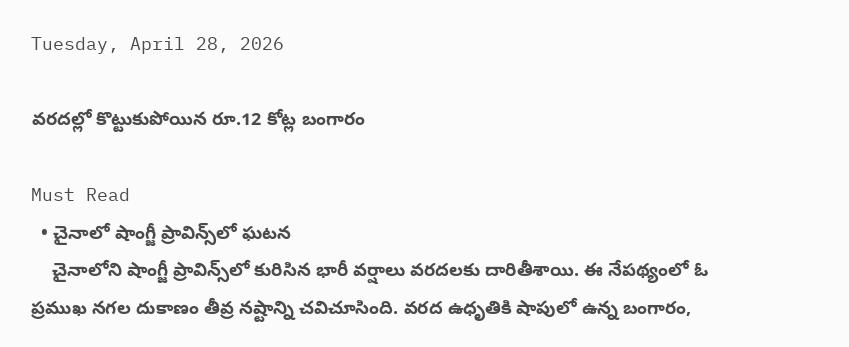Tuesday, April 28, 2026

వరదల్లో కొట్టుకుపోయిన రూ.12 కోట్ల బంగారం

Must Read
  • చైనాలో షాంగ్జీ ప్రావిన్స్‌లో ఘ‌ట‌న‌
    చైనాలోని షాంగ్జీ ప్రావిన్స్‌లో కురిసిన భారీ వర్షాలు వరదలకు దారితీశాయి. ఈ నేపథ్యంలో ఓ ప్రముఖ నగల దుకాణం తీవ్ర నష్టాన్ని చవిచూసింది. వరద ఉధృతికి షాపులో ఉన్న బంగారం,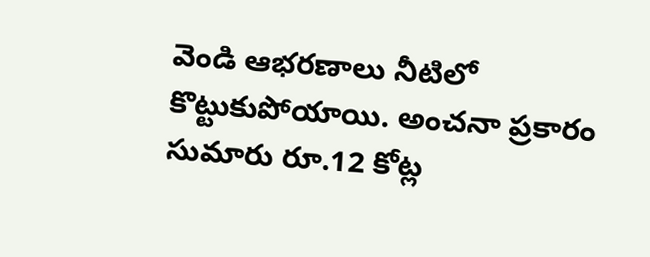వెండి ఆభరణాలు నీటిలో కొట్టుకుపోయాయి. అంచనా ప్రకారం సుమారు రూ.12 కోట్ల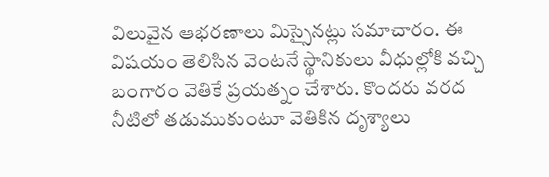విలువైన ఆభరణాలు మిస్సైనట్లు సమాచారం. ఈ విషయం తెలిసిన వెంటనే స్థానికులు వీధుల్లోకి వచ్చి బంగారం వెతికే ప్రయత్నం చేశారు. కొందరు వరద నీటిలో తడుముకుంటూ వెతికిన దృశ్యాలు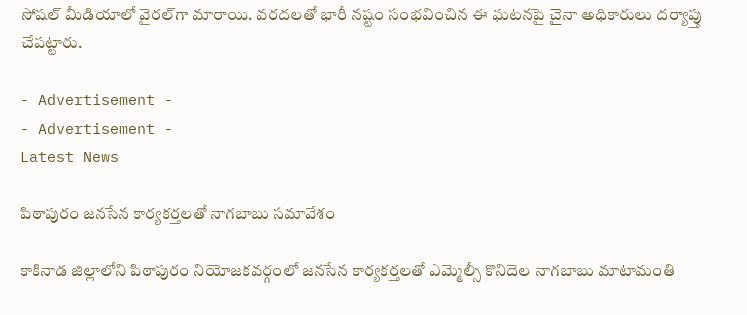సోషల్‌ మీడియాలో వైరల్‌గా మారాయి. వరదలతో భారీ నష్టం సంభవించిన ఈ ఘటనపై చైనా అధికారులు దర్యాప్తు చేపట్టారు.

- Advertisement -
- Advertisement -
Latest News

పిఠాపురం జనసేన కార్యకర్తలతో నాగబాబు సమావేశం

కాకినాడ జిల్లాలోని పిఠాపురం నియోజకవర్గంలో జనసేన కార్యకర్తలతో ఎమ్మెల్సీ కొనిదెల నాగబాబు మాటామంతి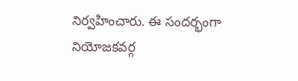నిర్వహించారు. ఈ సందర్భంగా నియోజకవర్గ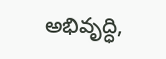అభివృద్ధి,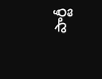పార్టీ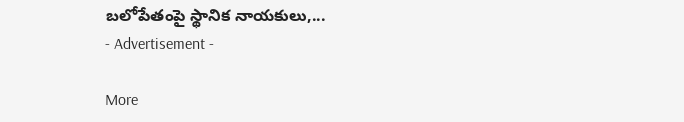బలోపేతంపై స్థానిక నాయకులు,...
- Advertisement -

More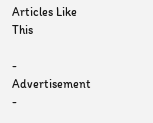Articles Like This

- Advertisement -